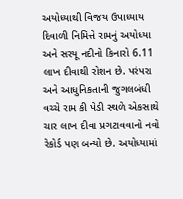અયોધ્યાથી વિજય ઉપાધ્યાય
દિવાળી નિમિત્તે રામનું અયોધ્યા અને સરયૂ નદીનો કિનારો 6.11 લાખ દીવાથી રોશન છે. પરંપરા અને આધુનિકતાની જુગલબંધી વચ્ચે રામ કી પેડી સ્થળે એકસાથે ચાર લાખ દીવા પ્રગટાવવાનો નવો રેકોર્ડ પણ બન્યો છે. અયોધ્યામાં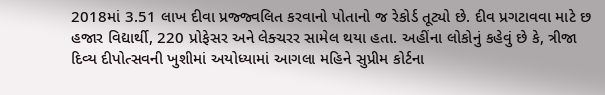2018માં 3.51 લાખ દીવા પ્રજ્જ્વલિત કરવાનો પોતાનો જ રેકોર્ડ તૂટ્યો છે. દીવ પ્રગટાવવા માટે છ હજાર વિદ્યાર્થી, 220 પ્રોફેસર અને લેક્ચરર સામેલ થયા હતા. અહીંના લોકોનું કહેવું છે કે, ત્રીજા દિવ્ય દીપોત્સવની ખુશીમાં અયોધ્યામાં આગલા મહિને સુપ્રીમ કોર્ટના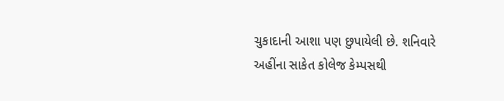ચુકાદાની આશા પણ છુપાયેલી છે. શનિવારે અહીંના સાકેત કોલેજ કેમ્પસથી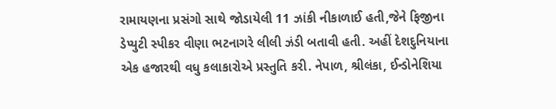રામાયણના પ્રસંગો સાથે જોડાયેલી 11 ઝાંકી નીકાળાઈ હતી,જેને ફિજીના ડેપ્યુટી સ્પીકર વીણા ભટનાગરે લીલી ઝંડી બતાવી હતી. અહીં દેશદુનિયાના એક હજારથી વધુ કલાકારોએ પ્રસ્તુતિ કરી. નેપાળ, શ્રીલંકા, ઈન્ડોનેશિયા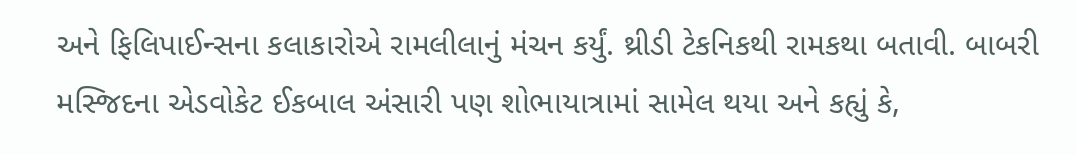અને ફિલિપાઈન્સના કલાકારોએ રામલીલાનું મંચન કર્યું. થ્રીડી ટેકનિકથી રામકથા બતાવી. બાબરી મસ્જિદના એડવોકેટ ઈકબાલ અંસારી પણ શોભાયાત્રામાં સામેલ થયા અને કહ્યું કે,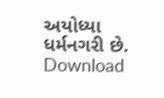અયોધ્યા ધર્મનગરી છે.
Download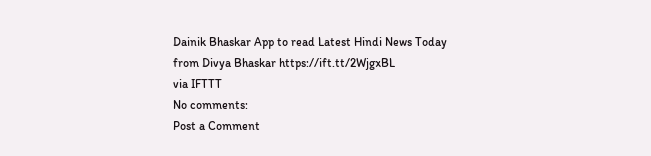Dainik Bhaskar App to read Latest Hindi News Today
from Divya Bhaskar https://ift.tt/2WjgxBL
via IFTTT
No comments:
Post a Comment